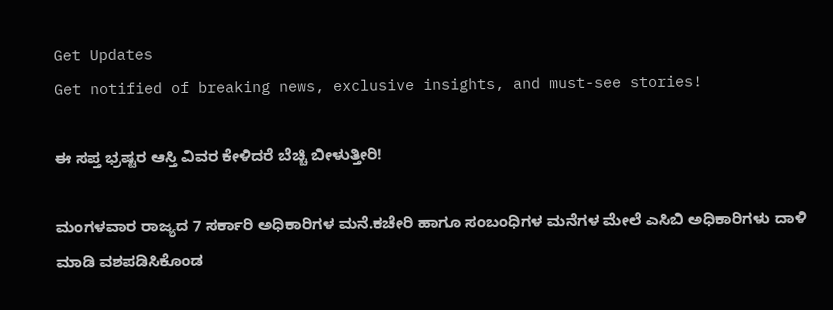Get Updates
Get notified of breaking news, exclusive insights, and must-see stories!

ಈ ಸಪ್ತ ಭ್ರಷ್ಟರ ಆಸ್ತಿ ವಿವರ ಕೇಳಿದರೆ ಬೆಚ್ಚಿ ಬೀಳುತ್ತೀರಿ!

ಮಂಗಳವಾರ ರಾಜ್ಯದ 7 ಸರ್ಕಾರಿ ಅಧಿಕಾರಿಗಳ ಮನೆ.ಕಚೇರಿ ಹಾಗೂ ಸಂಬಂಧಿಗಳ ಮನೆಗಳ ಮೇಲೆ ಎಸಿಬಿ ಅಧಿಕಾರಿಗಳು ದಾಳಿ ಮಾಡಿ ವಶಪಡಿಸಿಕೊಂಡ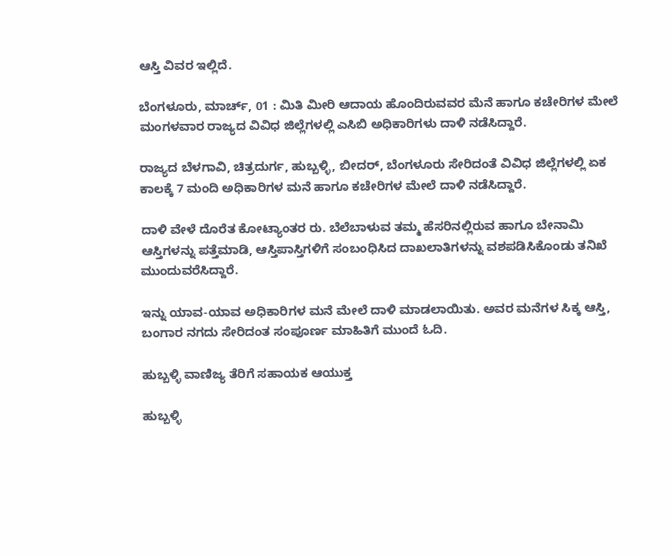ಆಸ್ತಿ ವಿವರ ಇಲ್ಲಿದೆ.

ಬೆಂಗಳೂರು, ಮಾರ್ಚ್, 01 : ಮಿತಿ ಮೀರಿ ಆದಾಯ ಹೊಂದಿರುವವರ ಮೆನೆ ಹಾಗೂ ಕಚೇರಿಗಳ ಮೇಲೆ ಮಂಗಳವಾರ ರಾಜ್ಯದ ವಿವಿಧ ಜಿಲ್ಲೆಗಳಲ್ಲಿ ಎಸಿಬಿ ಅಧಿಕಾರಿಗಳು ದಾಳಿ ನಡೆಸಿದ್ದಾರೆ.

ರಾಜ್ಯದ ಬೆಳಗಾವಿ, ಚಿತ್ರದುರ್ಗ, ಹುಬ್ಬಳ್ಳಿ, ಬೀದರ್, ಬೆಂಗಳೂರು ಸೇರಿದಂತೆ ವಿವಿಧ ಜಿಲ್ಲೆಗಳಲ್ಲಿ ಏಕ ಕಾಲಕ್ಕೆ 7 ಮಂದಿ ಅಧಿಕಾರಿಗಳ ಮನೆ ಹಾಗೂ ಕಚೇರಿಗಳ ಮೇಲೆ ದಾಳಿ ನಡೆಸಿದ್ದಾರೆ.

ದಾಳಿ ವೇಳೆ ದೊರೆತ ಕೋಟ್ಯಾಂತರ ರು. ಬೆಲೆಬಾಳುವ ತಮ್ಮ ಹೆಸರಿನಲ್ಲಿರುವ ಹಾಗೂ ಬೇನಾಮಿ ಆಸ್ತಿಗಳನ್ನು ಪತ್ತೆಮಾಡಿ, ಆಸ್ತಿಪಾಸ್ತಿಗಳಿಗೆ ಸಂಬಂಧಿಸಿದ ದಾಖಲಾತಿಗಳನ್ನು ವಶಪಡಿಸಿಕೊಂಡು ತನಿಖೆ ಮುಂದುವರೆಸಿದ್ದಾರೆ.

ಇನ್ನು ಯಾವ-ಯಾವ ಅಧಿಕಾರಿಗಳ ಮನೆ ಮೇಲೆ ದಾಳಿ ಮಾಡಲಾಯಿತು. ಅವರ ಮನೆಗಳ ಸಿಕ್ಕ ಆಸ್ತಿ, ಬಂಗಾರ ನಗದು ಸೇರಿದಂತ ಸಂಪೂರ್ಣ ಮಾಹಿತಿಗೆ ಮುಂದೆ ಓದಿ.

ಹುಬ್ಬಳ್ಳಿ ವಾಣಿಜ್ಯ ತೆರಿಗೆ ಸಹಾಯಕ ಆಯುಕ್ತ

ಹುಬ್ಬಳ್ಳಿ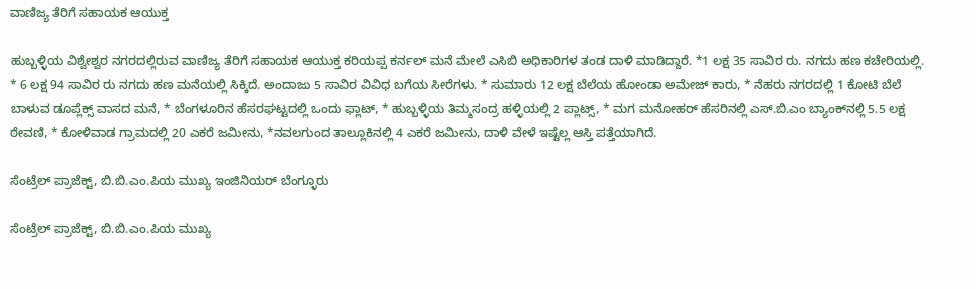ವಾಣಿಜ್ಯ ತೆರಿಗೆ ಸಹಾಯಕ ಆಯುಕ್ತ

ಹುಬ್ಬಳ್ಳಿಯ ವಿಶ್ವೇಶ್ವರ ನಗರದಲ್ಲಿರುವ ವಾಣಿಜ್ಯ ತೆರಿಗೆ ಸಹಾಯಕ ಆಯುಕ್ತ ಕರಿಯಪ್ಪ ಕರ್ನಲ್ ಮನೆ ಮೇಲೆ ಎಸಿಬಿ ಅಧಿಕಾರಿಗಳ ತಂಡ ದಾಳಿ ಮಾಡಿದ್ದಾರೆ. *1 ಲಕ್ಷ 35 ಸಾವಿರ ರು. ನಗದು ಹಣ ಕಚೇರಿಯಲ್ಲಿ. * 6 ಲಕ್ಷ 94 ಸಾವಿರ ರು ನಗದು ಹಣ ಮನೆಯಲ್ಲಿ ಸಿಕ್ಕಿದೆ. ಅಂದಾಜು 5 ಸಾವಿರ ವಿವಿಧ ಬಗೆಯ ಸೀರೆಗಳು. * ಸುಮಾರು 12 ಲಕ್ಷ ಬೆಲೆಯ ಹೋಂಡಾ ಅಮೇಜ್ ಕಾರು, * ನೆಹರು ನಗರದಲ್ಲಿ 1 ಕೋಟಿ ಬೆಲೆ ಬಾಳುವ ಡೂಪ್ಲೆಕ್ಸ್ ವಾಸದ ಮನೆ, * ಬೆಂಗಳೂರಿನ ಹೆಸರಘಟ್ಟದಲ್ಲಿ ಒಂದು ಫ್ಲಾಟ್, * ಹುಬ್ಬಳ್ಳಿಯ ತಿಮ್ಮಸಂದ್ರ ಹಳ್ಳಿಯಲ್ಲಿ 2 ಪ್ಲಾಟ್ಸ್, * ಮಗ ಮನೋಹರ್ ಹೆಸರಿನಲ್ಲಿ ಎಸ್.ಬಿ.ಎಂ ಬ್ಯಾಂಕ್‌ನಲ್ಲಿ 5.5 ಲಕ್ಷ ಠೇವಣಿ, * ಕೋಳಿವಾಡ ಗ್ರಾಮದಲ್ಲಿ 20 ಎಕರೆ ಜಮೀನು, *ನವಲಗುಂದ ತಾಲ್ಲೂಕಿನಲ್ಲಿ 4 ಎಕರೆ ಜಮೀನು, ದಾಳಿ ವೇಳೆ ಇಷ್ಟೆಲ್ಲ ಆಸ್ತಿ ಪತ್ತೆಯಾಗಿದೆ.

ಸೆಂಟ್ರೆಲ್ ಪ್ರಾಜೆಕ್ಟ್, ಬಿ.ಬಿ.ಎಂ.ಪಿಯ ಮುಖ್ಯ ಇಂಜಿನಿಯರ್ ಬೆಂಗ್ಳೂರು

ಸೆಂಟ್ರೆಲ್ ಪ್ರಾಜೆಕ್ಟ್, ಬಿ.ಬಿ.ಎಂ.ಪಿಯ ಮುಖ್ಯ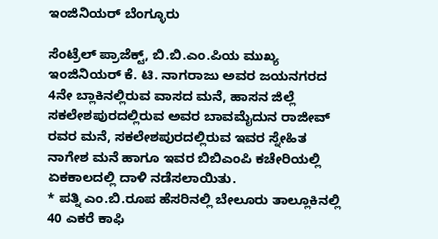ಇಂಜಿನಿಯರ್ ಬೆಂಗ್ಳೂರು

ಸೆಂಟ್ರೆಲ್ ಪ್ರಾಜೆಕ್ಟ್, ಬಿ.ಬಿ.ಎಂ.ಪಿಯ ಮುಖ್ಯ ಇಂಜಿನಿಯರ್ ಕೆ. ಟಿ. ನಾಗರಾಜು ಅವರ ಜಯನಗರದ 4ನೇ ಬ್ಲಾಕಿನಲ್ಲಿರುವ ವಾಸದ ಮನೆ, ಹಾಸನ ಜಿಲ್ಲೆ ಸಕಲೇಶಪುರದಲ್ಲಿರುವ ಅವರ ಬಾವಮೈದುನ ರಾಜೀವ್ ರವರ ಮನೆ, ಸಕಲೇಶಪುರದಲ್ಲಿರುವ ಇವರ ಸ್ನೇಹಿತ ನಾಗೇಶ ಮನೆ ಹಾಗೂ ಇವರ ಬಿಬಿಎಂಪಿ ಕಚೇರಿಯಲ್ಲಿ ಏಕಕಾಲದಲ್ಲಿ ದಾಳಿ ನಡೆಸಲಾಯಿತು.
* ಪತ್ನಿ ಎಂ.ಬಿ.ರೂಪ ಹೆಸರಿನಲ್ಲಿ ಬೇಲೂರು ತಾಲ್ಲೂಕಿನಲ್ಲಿ 40 ಎಕರೆ ಕಾಫಿ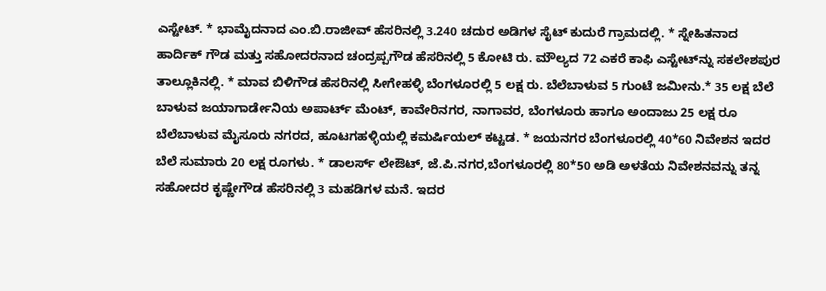ಎಸ್ಟೇಟ್. * ಭಾಮೈದನಾದ ಎಂ.ಬಿ.ರಾಜೀವ್ ಹೆಸರಿನಲ್ಲಿ 3.240 ಚದುರ ಅಡಿಗಳ ಸೈಟ್ ಕುದುರೆ ಗ್ರಾಮದಲ್ಲಿ. * ಸ್ನೇಹಿತನಾದ ಹಾರ್ದಿಕ್ ಗೌಡ ಮತ್ತು ಸಹೋದರನಾದ ಚಂದ್ರಪ್ಪಗೌಡ ಹೆಸರಿನಲ್ಲಿ 5 ಕೋಟಿ ರು. ಮೌಲ್ಯದ 72 ಎಕರೆ ಕಾಫಿ ಎಸ್ಟೇಟ್‌ನ್ನು ಸಕಲೇಶಪುರ ತಾಲ್ಲೂಕಿನಲ್ಲಿ. * ಮಾವ ಬಿಳಿಗೌಡ ಹೆಸರಿನಲ್ಲಿ ಸೀಗೇಹಳ್ಳಿ ಬೆಂಗಳೂರಲ್ಲಿ 5 ಲಕ್ಷ ರು. ಬೆಲೆಬಾಳುವ 5 ಗುಂಟೆ ಜಮೀನು.* 35 ಲಕ್ಷ ಬೆಲೆ ಬಾಳುವ ಜಯಾಗಾರ್ಡೇನಿಯ ಅಪಾರ್ಟ್ ಮೆಂಟ್, ಕಾವೇರಿನಗರ, ನಾಗಾವರ, ಬೆಂಗಳೂರು ಹಾಗೂ ಅಂದಾಜು 25 ಲಕ್ಷ ರೂ ಬೆಲೆಬಾಳುವ ಮೈಸೂರು ನಗರದ, ಹೂಟಗಹಳ್ಳಿಯಲ್ಲಿ ಕಮರ್ಷಿಯಲ್ ಕಟ್ಟಡ. * ಜಯನಗರ ಬೆಂಗಳೂರಲ್ಲಿ 40*60 ನಿವೇಶನ ಇದರ ಬೆಲೆ ಸುಮಾರು 20 ಲಕ್ಷ ರೂಗಳು. * ಡಾಲರ್ಸ್ ಲೇಔಟ್, ಜೆ.ಪಿ.ನಗರ,ಬೆಂಗಳೂರಲ್ಲಿ 80*50 ಅಡಿ ಅಳತೆಯ ನಿವೇಶನವನ್ನು ತನ್ನ ಸಹೋದರ ಕೃಷ್ಣೇಗೌಡ ಹೆಸರಿನಲ್ಲಿ 3 ಮಹಡಿಗಳ ಮನೆ. ಇದರ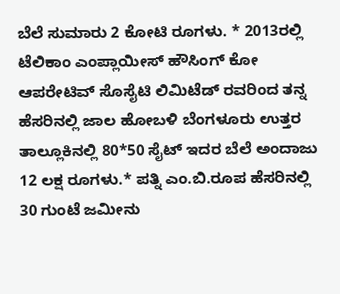ಬೆಲೆ ಸುಮಾರು 2 ಕೋಟಿ ರೂಗಳು. * 2013ರಲ್ಲಿ ಟೆಲಿಕಾಂ ಎಂಪ್ಲಾಯೀಸ್ ಹೌಸಿಂಗ್ ಕೋ ಆಪರೇಟಿವ್ ಸೊಸೈಟಿ ಲಿಮಿಟೆಡ್ ರವರಿಂದ ತನ್ನ ಹೆಸರಿನಲ್ಲಿ ಜಾಲ ಹೋಬಳಿ ಬೆಂಗಳೂರು ಉತ್ತರ ತಾಲ್ಲೂಕಿನಲ್ಲಿ 80*50 ಸೈಟ್ ಇದರ ಬೆಲೆ ಅಂದಾಜು 12 ಲಕ್ಷ ರೂಗಳು.* ಪತ್ನಿ ಎಂ.ಬಿ.ರೂಪ ಹೆಸರಿನಲ್ಲಿ 30 ಗುಂಟೆ ಜಮೀನು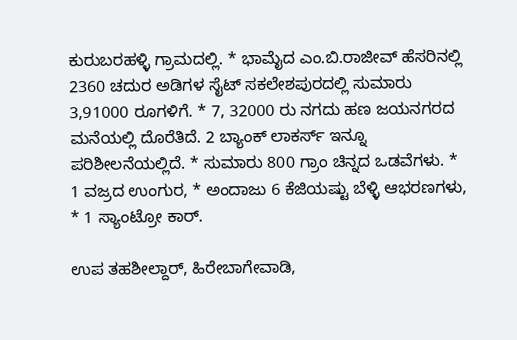ಕುರುಬರಹಳ್ಳಿ ಗ್ರಾಮದಲ್ಲಿ. * ಭಾಮೈದ ಎಂ.ಬಿ.ರಾಜೀವ್ ಹೆಸರಿನಲ್ಲಿ 2360 ಚದುರ ಅಡಿಗಳ ಸೈಟ್ ಸಕಲೇಶಪುರದಲ್ಲಿ ಸುಮಾರು 3,91000 ರೂಗಳಿಗೆ. * 7, 32000 ರು ನಗದು ಹಣ ಜಯನಗರದ ಮನೆಯಲ್ಲಿ ದೊರೆತಿದೆ. 2 ಬ್ಯಾಂಕ್ ಲಾಕರ್ಸ್ ಇನ್ನೂ ಪರಿಶೀಲನೆಯಲ್ಲಿದೆ. * ಸುಮಾರು 800 ಗ್ರಾಂ ಚಿನ್ನದ ಒಡವೆಗಳು. * 1 ವಜ್ರದ ಉಂಗುರ, * ಅಂದಾಜು 6 ಕೆಜಿಯಷ್ಟು ಬೆಳ್ಳಿ ಆಭರಣಗಳು, * 1 ಸ್ಯಾಂಟ್ರೋ ಕಾರ್.

ಉಪ ತಹಶೀಲ್ದಾರ್, ಹಿರೇಬಾಗೇವಾಡಿ,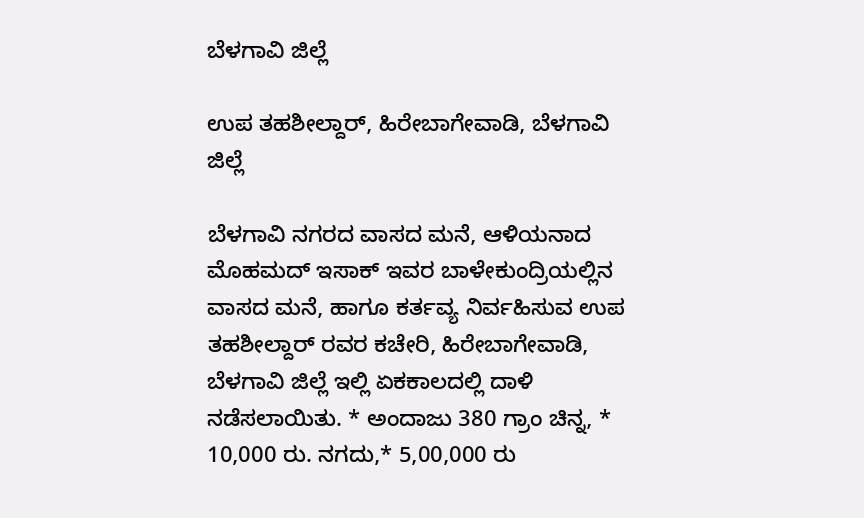ಬೆಳಗಾವಿ ಜಿಲ್ಲೆ

ಉಪ ತಹಶೀಲ್ದಾರ್, ಹಿರೇಬಾಗೇವಾಡಿ, ಬೆಳಗಾವಿ ಜಿಲ್ಲೆ

ಬೆಳಗಾವಿ ನಗರದ ವಾಸದ ಮನೆ, ಆಳಿಯನಾದ ಮೊಹಮದ್ ಇಸಾಕ್ ಇವರ ಬಾಳೇಕುಂದ್ರಿಯಲ್ಲಿನ ವಾಸದ ಮನೆ, ಹಾಗೂ ಕರ್ತವ್ಯ ನಿರ್ವಹಿಸುವ ಉಪ ತಹಶೀಲ್ದಾರ್ ರವರ ಕಚೇರಿ, ಹಿರೇಬಾಗೇವಾಡಿ, ಬೆಳಗಾವಿ ಜಿಲ್ಲೆ ಇಲ್ಲಿ ಏಕಕಾಲದಲ್ಲಿ ದಾಳಿ ನಡೆಸಲಾಯಿತು. * ಅಂದಾಜು 380 ಗ್ರಾಂ ಚಿನ್ನ, * 10,000 ರು. ನಗದು,* 5,00,000 ರು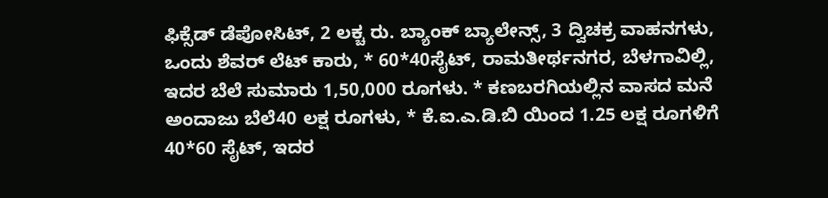ಫಿಕ್ಸೆಡ್ ಡೆಪೋಸಿಟ್, 2 ಲಕ್ಚ ರು. ಬ್ಯಾಂಕ್ ಬ್ಯಾಲೇನ್ಸ್, 3 ದ್ವಿಚಕ್ರ ವಾಹನಗಳು, ಒಂದು ಶೆವರ್ ಲೆಟ್ ಕಾರು, * 60*40ಸೈಟ್, ರಾಮತೀರ್ಥನಗರ, ಬೆಳಗಾವಿಲ್ಲಿ, ಇದರ ಬೆಲೆ ಸುಮಾರು 1,50,000 ರೂಗಳು. * ಕಣಬರಗಿಯಲ್ಲಿನ ವಾಸದ ಮನೆ ಅಂದಾಜು ಬೆಲೆ40 ಲಕ್ಷ ರೂಗಳು, * ಕೆ.ಐ.ಎ.ಡಿ.ಬಿ ಯಿಂದ 1.25 ಲಕ್ಷ ರೂಗಳಿಗೆ 40*60 ಸೈಟ್, ಇದರ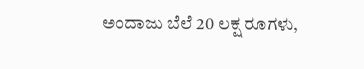ಅಂದಾಜು ಬೆಲೆ 20 ಲಕ್ಷ ರೂಗಳು,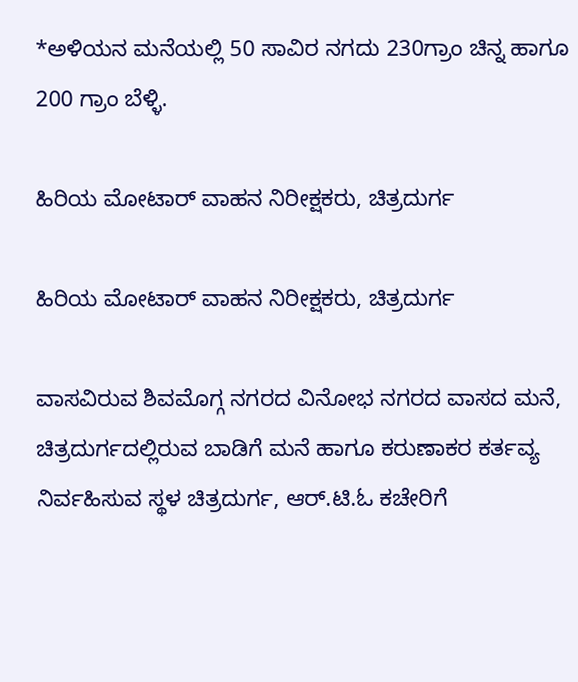*ಅಳಿಯನ ಮನೆಯಲ್ಲಿ 50 ಸಾವಿರ ನಗದು 230ಗ್ರಾಂ ಚಿನ್ನ ಹಾಗೂ 200 ಗ್ರಾಂ ಬೆಳ್ಳಿ.

ಹಿರಿಯ ಮೋಟಾರ್ ವಾಹನ ನಿರೀಕ್ಷಕರು, ಚಿತ್ರದುರ್ಗ

ಹಿರಿಯ ಮೋಟಾರ್ ವಾಹನ ನಿರೀಕ್ಷಕರು, ಚಿತ್ರದುರ್ಗ

ವಾಸವಿರುವ ಶಿವಮೊಗ್ಗ ನಗರದ ವಿನೋಭ ನಗರದ ವಾಸದ ಮನೆ, ಚಿತ್ರದುರ್ಗದಲ್ಲಿರುವ ಬಾಡಿಗೆ ಮನೆ ಹಾಗೂ ಕರುಣಾಕರ ಕರ್ತವ್ಯ ನಿರ್ವಹಿಸುವ ಸ್ಥಳ ಚಿತ್ರದುರ್ಗ, ಆರ್.ಟಿ.ಓ ಕಚೇರಿಗೆ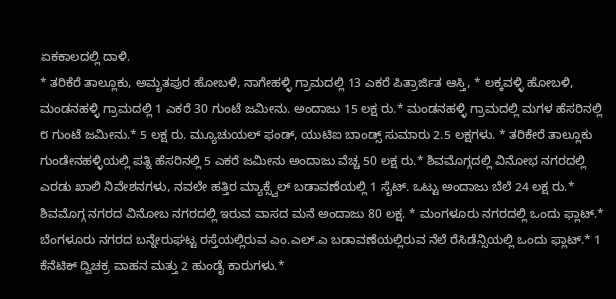ಏಕಕಾಲದಲ್ಲಿ ದಾಳಿ.
* ತರಿಕೆರೆ ತಾಲ್ಲೂಕು, ಅಮೃತಪುರ ಹೋಬಳಿ, ನಾಗೇಹಳ್ಳಿ ಗ್ರಾಮದಲ್ಲಿ 13 ಎಕರೆ ಪಿತ್ರಾರ್ಜಿತ ಆಸ್ತಿ, * ಲಕ್ಕವಳ್ಳಿ ಹೋಬಳಿ, ಮಂಡನಹಳ್ಳಿ ಗ್ರಾಮದಲ್ಲಿ 1 ಎಕರೆ 30 ಗುಂಟೆ ಜಮೀನು. ಅಂದಾಜು 15 ಲಕ್ಷ ರು.* ಮಂಡನಹಳ್ಳಿ ಗ್ರಾಮದಲ್ಲಿ ಮಗಳ ಹೆಸರಿನಲ್ಲಿ ೮ ಗುಂಟೆ ಜಮೀನು.* 5 ಲಕ್ಷ ರು. ಮ್ಯೂಚುಯಲ್ ಫಂಡ್, ಯುಟಿಐ ಬಾಂಡ್ಸ್ ಸುಮಾರು 2.5 ಲಕ್ಷಗಳು. * ತರಿಕೇರೆ ತಾಲ್ಲೂಕು ಗುಂಡೇನಹಳ್ಳಿಯಲ್ಲಿ ಪತ್ನಿ ಹೆಸರಿನಲ್ಲಿ 5 ಎಕರೆ ಜಮೀನು ಅಂದಾಜು ವೆಚ್ಚ 50 ಲಕ್ಷ ರು.* ಶಿವಮೊಗ್ಗದಲ್ಲಿ ವಿನೋಭ ನಗರದಲ್ಲಿ ಎರಡು ಖಾಲಿ ನಿವೇಶನಗಳು, ನವಲೇ ಹತ್ತಿರ ಮ್ಯಾಕ್ಸ್ವೆಲ್ ಬಡಾವಣೆಯಲ್ಲಿ 1 ಸೈಟ್. ಒಟ್ಟು ಅಂದಾಜು ಬೆಲೆ 24 ಲಕ್ಷ ರು.* ಶಿವಮೊಗ್ಗ ನಗರದ ವಿನೋಬ ನಗರದಲ್ಲಿ ಇರುವ ವಾಸದ ಮನೆ ಅಂದಾಜು 80 ಲಕ್ಷ. * ಮಂಗಳೂರು ನಗರದಲ್ಲಿ ಒಂದು ಫ್ಲಾಟ್.* ಬೆಂಗಳೂರು ನಗರದ ಬನ್ನೇರುಘಟ್ಟ ರಸ್ತೆಯಲ್ಲಿರುವ ಎಂ.ಎಲ್.ಎ ಬಡಾವಣೆಯಲ್ಲಿರುವ ನೆಲೆ ರೆಸಿಡೆನ್ಸಿಯಲ್ಲಿ ಒಂದು ಫ್ಲಾಟ್.* 1 ಕೆನೆಟಿಕ್ ದ್ವಿಚಕ್ರ ವಾಹನ ಮತ್ತು 2 ಹುಂಡೈ ಕಾರುಗಳು.*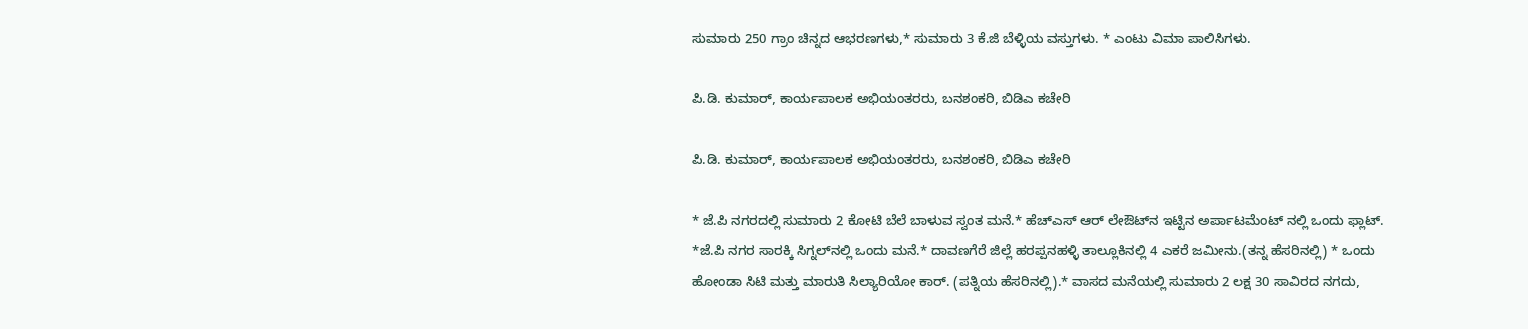ಸುಮಾರು 250 ಗ್ರಾಂ ಚಿನ್ನದ ಆಭರಣಗಳು,* ಸುಮಾರು 3 ಕೆ.ಜಿ ಬೆಳ್ಳಿಯ ವಸ್ತುಗಳು. * ಎಂಟು ವಿಮಾ ಪಾಲಿಸಿಗಳು.

ಪಿ.ಡಿ. ಕುಮಾರ್, ಕಾರ್ಯಪಾಲಕ ಅಭಿಯಂತರರು, ಬನಶಂಕರಿ, ಬಿಡಿಎ ಕಚೇರಿ

ಪಿ.ಡಿ. ಕುಮಾರ್, ಕಾರ್ಯಪಾಲಕ ಅಭಿಯಂತರರು, ಬನಶಂಕರಿ, ಬಿಡಿಎ ಕಚೇರಿ

* ಜೆ.ಪಿ ನಗರದಲ್ಲಿ ಸುಮಾರು 2 ಕೋಟಿ ಬೆಲೆ ಬಾಳುವ ಸ್ವಂತ ಮನೆ.* ಹೆಚ್‌ಎಸ್ ಆರ್ ಲೇಔಟ್‌ನ ಇಟ್ಟಿನ ಅರ್ಪಾಟಮೆಂಟ್ ನಲ್ಲಿ ಒಂದು ಫ್ಲಾಟ್. *ಜೆ.ಪಿ ನಗರ ಸಾರಕ್ಕಿ ಸಿಗ್ನಲ್‌ನಲ್ಲಿ ಒಂದು ಮನೆ.* ದಾವಣಗೆರೆ ಜಿಲ್ಲೆ ಹರಪ್ಪನಹಳ್ಳಿ ತಾಲ್ಲೂಕಿನಲ್ಲಿ 4 ಎಕರೆ ಜಮೀನು.(ತನ್ನ ಹೆಸರಿನಲ್ಲಿ) * ಒಂದು ಹೋಂಡಾ ಸಿಟಿ ಮತ್ತು ಮಾರುತಿ ಸಿಲ್ಯಾರಿಯೋ ಕಾರ್. (ಪತ್ನಿಯ ಹೆಸರಿನಲ್ಲಿ).* ವಾಸದ ಮನೆಯಲ್ಲಿ ಸುಮಾರು 2 ಲಕ್ಷ 30 ಸಾವಿರದ ನಗದು,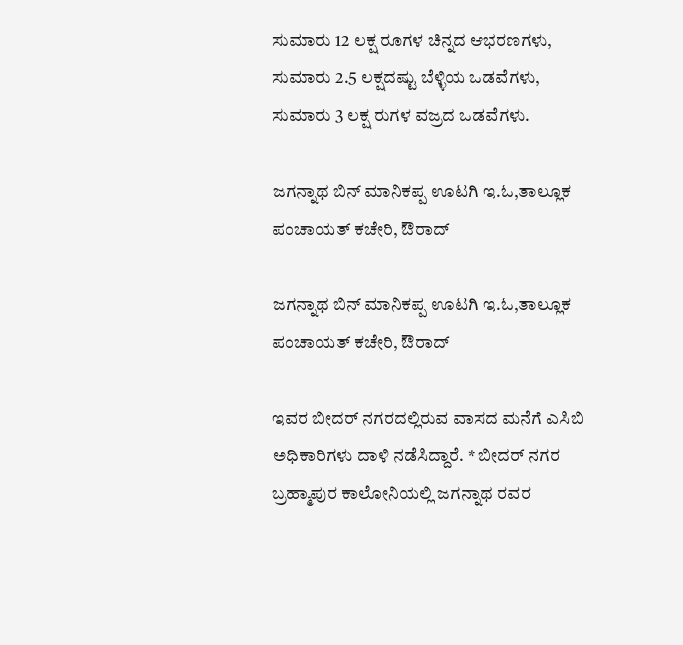ಸುಮಾರು 12 ಲಕ್ಷ ರೂಗಳ ಚಿನ್ನದ ಆಭರಣಗಳು, ಸುಮಾರು 2.5 ಲಕ್ಷದಷ್ಟು ಬೆಳ್ಳಿಯ ಒಡವೆಗಳು, ಸುಮಾರು 3 ಲಕ್ಷ ರುಗಳ ವಜ್ರದ ಒಡವೆಗಳು.

ಜಗನ್ನಾಥ ಬಿನ್ ಮಾನಿಕಪ್ಪ ಊಟಗಿ ಇ.ಓ,ತಾಲ್ಲೂಕ ಪಂಚಾಯತ್ ಕಚೇರಿ, ಔರಾದ್

ಜಗನ್ನಾಥ ಬಿನ್ ಮಾನಿಕಪ್ಪ ಊಟಗಿ ಇ.ಓ,ತಾಲ್ಲೂಕ ಪಂಚಾಯತ್ ಕಚೇರಿ, ಔರಾದ್

ಇವರ ಬೀದರ್ ನಗರದಲ್ಲಿರುವ ವಾಸದ ಮನೆಗೆ ಎಸಿಬಿ ಅಧಿಕಾರಿಗಳು ದಾಳಿ ನಡೆಸಿದ್ದಾರೆ. * ಬೀದರ್ ನಗರ ಬ್ರಹ್ಮಾಪುರ ಕಾಲೋನಿಯಲ್ಲಿ ಜಗನ್ನಾಥ ರವರ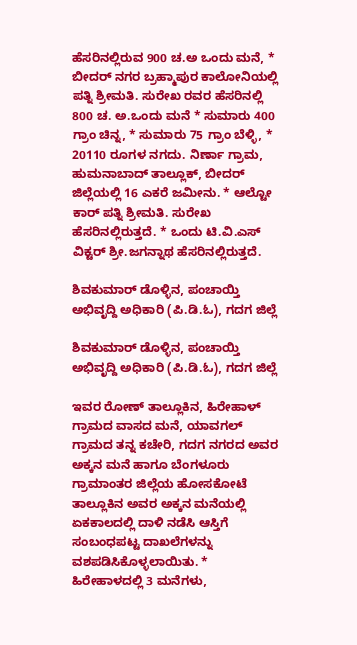ಹೆಸರಿನಲ್ಲಿರುವ 900 ಚ.ಅ ಒಂದು ಮನೆ, * ಬೀದರ್ ನಗರ ಬ್ರಹ್ಮಾಪುರ ಕಾಲೋನಿಯಲ್ಲಿ ಪತ್ನಿ ಶ್ರೀಮತಿ. ಸುರೇಖ ರವರ ಹೆಸರಿನಲ್ಲಿ 800 ಚ. ಅ.ಒಂದು ಮನೆ * ಸುಮಾರು 400 ಗ್ರಾಂ ಚಿನ್ನ, * ಸುಮಾರು 75 ಗ್ರಾಂ ಬೆಳ್ಳಿ, * 20110 ರೂಗಳ ನಗದು. ನಿರ್ಣಾ ಗ್ರಾಮ, ಹುಮನಾಬಾದ್ ತಾಲ್ಲೂಕ್, ಬೀದರ್ ಜಿಲ್ಲೆಯಲ್ಲಿ 16 ಎಕರೆ ಜಮೀನು. * ಆಲ್ಟೋ ಕಾರ್ ಪತ್ನಿ ಶ್ರೀಮತಿ. ಸುರೇಖ ಹೆಸರಿನಲ್ಲಿರುತ್ತದೆ. * ಒಂದು ಟಿ.ವಿ.ಎಸ್ ವಿಕ್ಟರ್ ಶ್ರೀ.ಜಗನ್ನಾಥ ಹೆಸರಿನಲ್ಲಿರುತ್ತದೆ.

ಶಿವಕುಮಾರ್ ಡೊಳ್ಳಿನ, ಪಂಚಾಯ್ತಿ ಅಭಿವೃದ್ದಿ ಅಧಿಕಾರಿ (ಪಿ.ಡಿ.ಓ), ಗದಗ ಜಿಲ್ಲೆ

ಶಿವಕುಮಾರ್ ಡೊಳ್ಳಿನ, ಪಂಚಾಯ್ತಿ ಅಭಿವೃದ್ದಿ ಅಧಿಕಾರಿ (ಪಿ.ಡಿ.ಓ), ಗದಗ ಜಿಲ್ಲೆ

ಇವರ ರೋಣ್ ತಾಲ್ಲೂಕಿನ, ಹಿರೇಹಾಳ್ ಗ್ರಾಮದ ವಾಸದ ಮನೆ, ಯಾವಗಲ್ ಗ್ರಾಮದ ತನ್ನ ಕಚೇರಿ, ಗದಗ ನಗರದ ಅವರ ಅಕ್ಕನ ಮನೆ ಹಾಗೂ ಬೆಂಗಳೂರು ಗ್ರಾಮಾಂತರ ಜಿಲ್ಲೆಯ ಹೋಸಕೋಟೆ ತಾಲ್ಲೂಕಿನ ಅವರ ಅಕ್ಕನ ಮನೆಯಲ್ಲಿ ಏಕಕಾಲದಲ್ಲಿ ದಾಳಿ ನಡೆಸಿ ಆಸ್ತಿಗೆ ಸಂಬಂಧಪಟ್ಟ ದಾಖಲೆಗಳನ್ನು ವಶಪಡಿಸಿಕೊಳ್ಳಲಾಯಿತು. * ಹಿರೇಹಾಳದಲ್ಲಿ 3 ಮನೆಗಳು,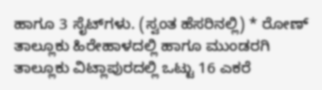ಹಾಗೂ 3 ಸೈಟ್‌ಗಳು. (ಸ್ವಂತ ಹೆಸರಿನಲ್ಲಿ) * ರೋಣ್ ತಾಲ್ಲೂಕು ಹಿರೇಹಾಳದಲ್ಲಿ ಹಾಗೂ ಮುಂಡರಗಿ ತಾಲ್ಲೂಕು ವಿಟ್ಲಾಪುರದಲ್ಲಿ ಒಟ್ಟು 16 ಎಕರೆ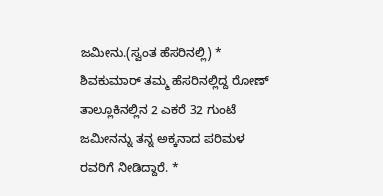ಜಮೀನು.(ಸ್ವಂತ ಹೆಸರಿನಲ್ಲಿ) * ಶಿವಕುಮಾರ್ ತಮ್ಮ ಹೆಸರಿನಲ್ಲಿದ್ದ ರೋಣ್ ತಾಲ್ಲೂಕಿನಲ್ಲಿನ 2 ಎಕರೆ 32 ಗುಂಟೆ ಜಮೀನನ್ನು ತನ್ನ ಅಕ್ಕನಾದ ಪರಿಮಳ ರವರಿಗೆ ನೀಡಿದ್ದಾರೆ. *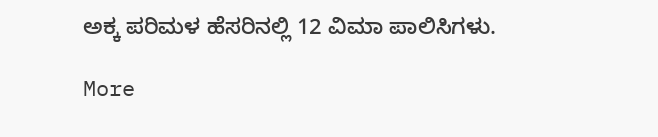ಅಕ್ಕ ಪರಿಮಳ ಹೆಸರಿನಲ್ಲಿ 12 ವಿಮಾ ಪಾಲಿಸಿಗಳು.

More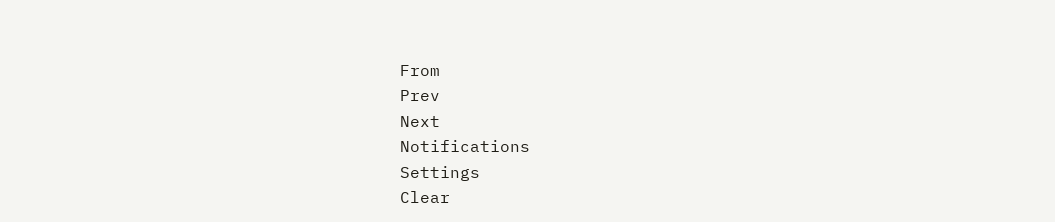From
Prev
Next
Notifications
Settings
Clear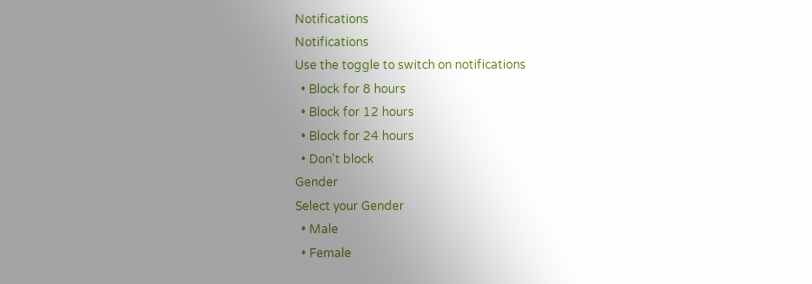Notifications
Notifications
Use the toggle to switch on notifications
  • Block for 8 hours
  • Block for 12 hours
  • Block for 24 hours
  • Don't block
Gender
Select your Gender
  • Male
  • Female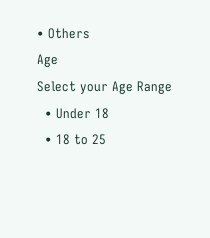• Others
Age
Select your Age Range
  • Under 18
  • 18 to 25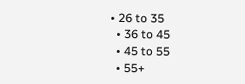• 26 to 35
  • 36 to 45
  • 45 to 55
  • 55+